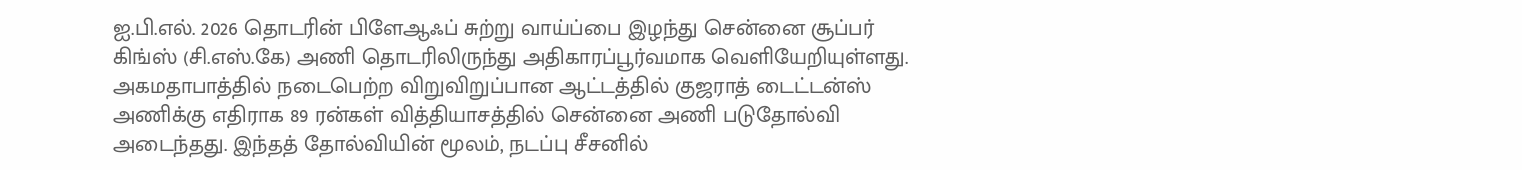ஐ.பி.எல். 2026 தொடரின் பிளேஆஃப் சுற்று வாய்ப்பை இழந்து சென்னை சூப்பர் கிங்ஸ் (சி.எஸ்.கே) அணி தொடரிலிருந்து அதிகாரப்பூர்வமாக வெளியேறியுள்ளது. அகமதாபாத்தில் நடைபெற்ற விறுவிறுப்பான ஆட்டத்தில் குஜராத் டைட்டன்ஸ் அணிக்கு எதிராக 89 ரன்கள் வித்தியாசத்தில் சென்னை அணி படுதோல்வி அடைந்தது. இந்தத் தோல்வியின் மூலம், நடப்பு சீசனில்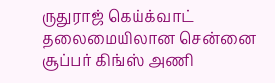ருதுராஜ் கெய்க்வாட் தலைமையிலான சென்னை சூப்பர் கிங்ஸ் அணி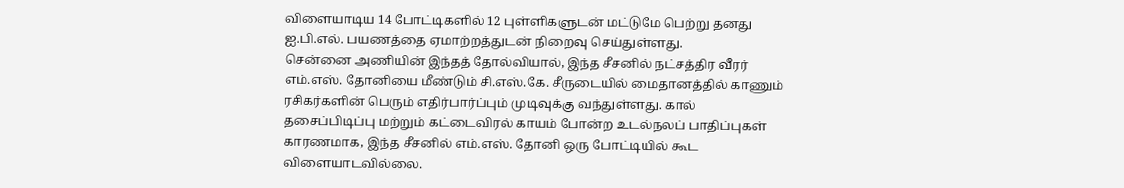விளையாடிய 14 போட்டிகளில் 12 புள்ளிகளுடன் மட்டுமே பெற்று தனது ஐ.பி.எல். பயணத்தை ஏமாற்றத்துடன் நிறைவு செய்துள்ளது.
சென்னை அணியின் இந்தத் தோல்வியால், இந்த சீசனில் நட்சத்திர வீரர் எம்.எஸ். தோனியை மீண்டும் சி.எஸ்.கே. சீருடையில் மைதானத்தில் காணும் ரசிகர்களின் பெரும் எதிர்பார்ப்பும் முடிவுக்கு வந்துள்ளது. கால் தசைப்பிடிப்பு மற்றும் கட்டைவிரல் காயம் போன்ற உடல்நலப் பாதிப்புகள் காரணமாக, இந்த சீசனில் எம்.எஸ். தோனி ஒரு போட்டியில் கூட விளையாடவில்லை.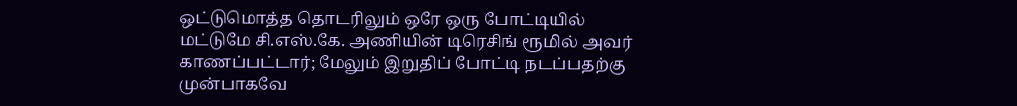ஒட்டுமொத்த தொடரிலும் ஒரே ஒரு போட்டியில் மட்டுமே சி.எஸ்.கே. அணியின் டிரெசிங் ரூமில் அவர் காணப்பட்டார்; மேலும் இறுதிப் போட்டி நடப்பதற்கு முன்பாகவே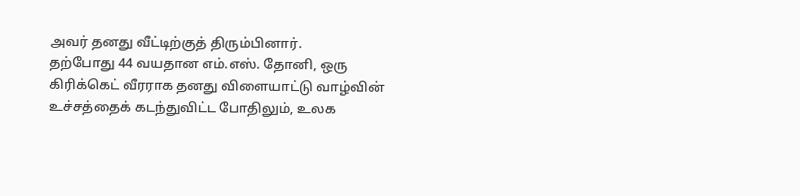அவர் தனது வீட்டிற்குத் திரும்பினார்.
தற்போது 44 வயதான எம்.எஸ். தோனி, ஒரு கிரிக்கெட் வீரராக தனது விளையாட்டு வாழ்வின் உச்சத்தைக் கடந்துவிட்ட போதிலும், உலக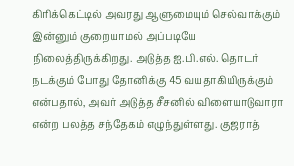கிரிக்கெட்டில் அவரது ஆளுமையும் செல்வாக்கும் இன்னும் குறையாமல் அப்படியே நிலைத்திருக்கிறது. அடுத்த ஐ.பி.எல். தொடர் நடக்கும் போது தோனிக்கு 45 வயதாகியிருக்கும் என்பதால், அவர் அடுத்த சீசனில் விளையாடுவாரா என்ற பலத்த சந்தேகம் எழுந்துள்ளது. குஜராத்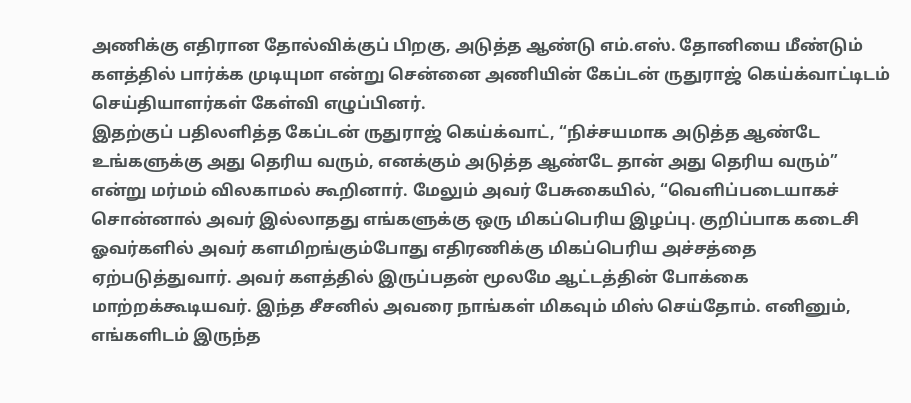அணிக்கு எதிரான தோல்விக்குப் பிறகு, அடுத்த ஆண்டு எம்.எஸ். தோனியை மீண்டும் களத்தில் பார்க்க முடியுமா என்று சென்னை அணியின் கேப்டன் ருதுராஜ் கெய்க்வாட்டிடம் செய்தியாளர்கள் கேள்வி எழுப்பினர்.
இதற்குப் பதிலளித்த கேப்டன் ருதுராஜ் கெய்க்வாட், “நிச்சயமாக அடுத்த ஆண்டே உங்களுக்கு அது தெரிய வரும், எனக்கும் அடுத்த ஆண்டே தான் அது தெரிய வரும்” என்று மர்மம் விலகாமல் கூறினார். மேலும் அவர் பேசுகையில், “வெளிப்படையாகச் சொன்னால் அவர் இல்லாதது எங்களுக்கு ஒரு மிகப்பெரிய இழப்பு. குறிப்பாக கடைசி ஓவர்களில் அவர் களமிறங்கும்போது எதிரணிக்கு மிகப்பெரிய அச்சத்தை ஏற்படுத்துவார். அவர் களத்தில் இருப்பதன் மூலமே ஆட்டத்தின் போக்கை மாற்றக்கூடியவர். இந்த சீசனில் அவரை நாங்கள் மிகவும் மிஸ் செய்தோம். எனினும், எங்களிடம் இருந்த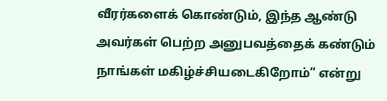வீரர்களைக் கொண்டும், இந்த ஆண்டு அவர்கள் பெற்ற அனுபவத்தைக் கண்டும் நாங்கள் மகிழ்ச்சியடைகிறோம்” என்று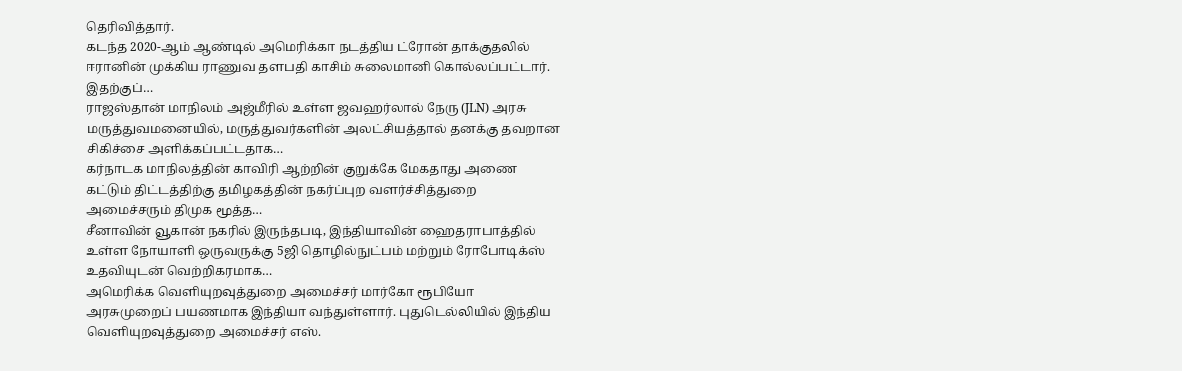தெரிவித்தார்.
கடந்த 2020-ஆம் ஆண்டில் அமெரிக்கா நடத்திய ட்ரோன் தாக்குதலில் ஈரானின் முக்கிய ராணுவ தளபதி காசிம் சுலைமானி கொல்லப்பட்டார். இதற்குப்…
ராஜஸ்தான் மாநிலம் அஜ்மீரில் உள்ள ஜவஹர்லால் நேரு (JLN) அரசு மருத்துவமனையில், மருத்துவர்களின் அலட்சியத்தால் தனக்கு தவறான சிகிச்சை அளிக்கப்பட்டதாக…
கர்நாடக மாநிலத்தின் காவிரி ஆற்றின் குறுக்கே மேகதாது அணை கட்டும் திட்டத்திற்கு தமிழகத்தின் நகர்ப்புற வளர்ச்சித்துறை அமைச்சரும் திமுக மூத்த…
சீனாவின் வூகான் நகரில் இருந்தபடி, இந்தியாவின் ஹைதராபாத்தில் உள்ள நோயாளி ஒருவருக்கு 5ஜி தொழில்நுட்பம் மற்றும் ரோபோடிக்ஸ் உதவியுடன் வெற்றிகரமாக…
அமெரிக்க வெளியுறவுத்துறை அமைச்சர் மார்கோ ரூபியோ அரசுமுறைப் பயணமாக இந்தியா வந்துள்ளார். புதுடெல்லியில் இந்திய வெளியுறவுத்துறை அமைச்சர் எஸ்.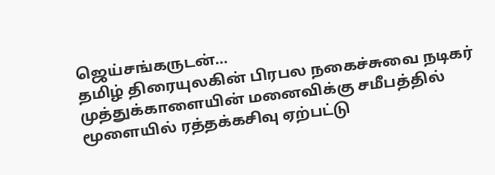ஜெய்சங்கருடன்…
தமிழ் திரையுலகின் பிரபல நகைச்சுவை நடிகர் முத்துக்காளையின் மனைவிக்கு சமீபத்தில் மூளையில் ரத்தக்கசிவு ஏற்பட்டு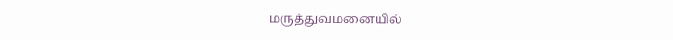மருத்துவமனையில்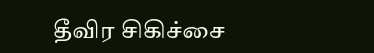தீவிர சிகிச்சை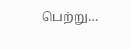பெற்று…